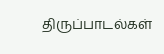திருப்பாடல்கள்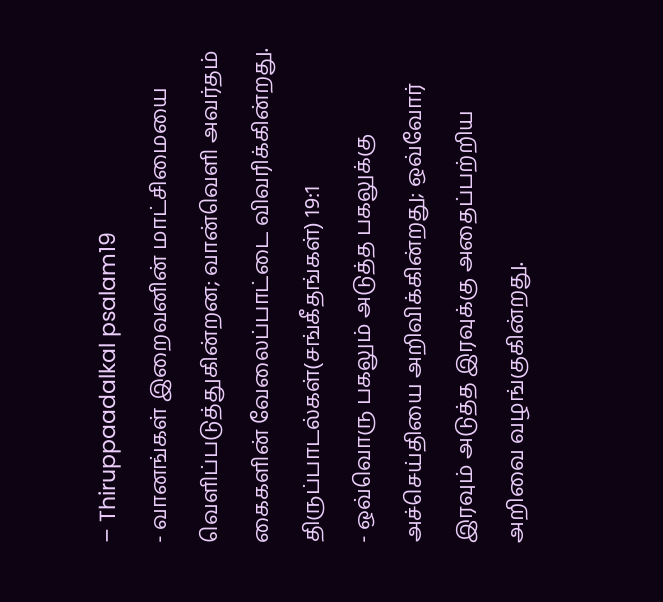– Thiruppaadalkal psalam19
- வானங்கள் இறைவனின் மாட்சிமையை வெளிப்படுத்துகின்றன; வான்வெளி அவர்தம் கைகளின் வேலைப்பாட்டை விவரிக்கின்றது.
திருப்பாடல்கள்(சங்கீதங்கள்) 19:1
- ஒவ்வொரு பகலும் அடுத்த பகலுக்கு அச்செய்தியை அறிவிக்கின்றது; ஒவ்வோர் இரவும் அடுத்த இரவுக்கு அதைப்பற்றிய அறிவை வழங்குகின்றது.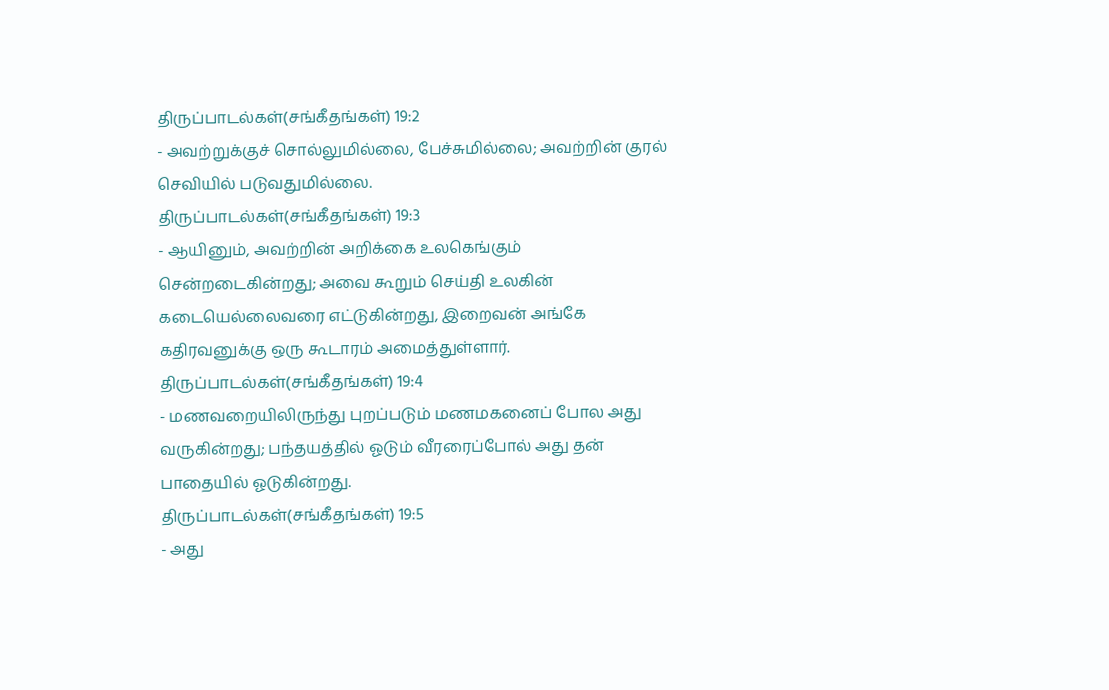திருப்பாடல்கள்(சங்கீதங்கள்) 19:2
- அவற்றுக்குச் சொல்லுமில்லை, பேச்சுமில்லை; அவற்றின் குரல் செவியில் படுவதுமில்லை.
திருப்பாடல்கள்(சங்கீதங்கள்) 19:3
- ஆயினும், அவற்றின் அறிக்கை உலகெங்கும் சென்றடைகின்றது; அவை கூறும் செய்தி உலகின் கடையெல்லைவரை எட்டுகின்றது, இறைவன் அங்கே கதிரவனுக்கு ஒரு கூடாரம் அமைத்துள்ளார்.
திருப்பாடல்கள்(சங்கீதங்கள்) 19:4
- மணவறையிலிருந்து புறப்படும் மணமகனைப் போல அது வருகின்றது; பந்தயத்தில் ஓடும் வீரரைப்போல் அது தன் பாதையில் ஓடுகின்றது.
திருப்பாடல்கள்(சங்கீதங்கள்) 19:5
- அது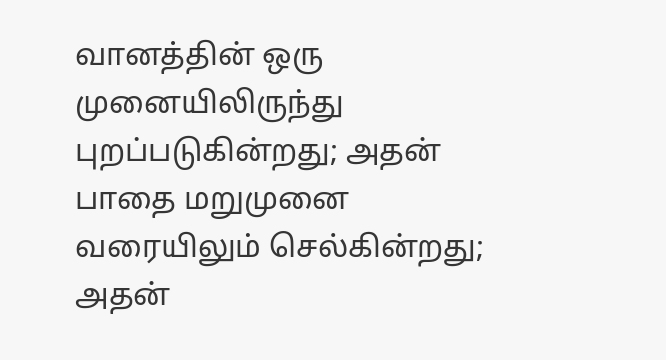வானத்தின் ஒரு முனையிலிருந்து புறப்படுகின்றது; அதன் பாதை மறுமுனை வரையிலும் செல்கின்றது; அதன்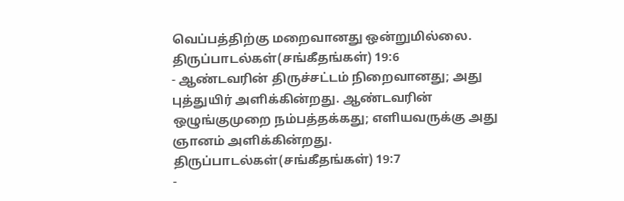வெப்பத்திற்கு மறைவானது ஒன்றுமில்லை.
திருப்பாடல்கள்(சங்கீதங்கள்) 19:6
- ஆண்டவரின் திருச்சட்டம் நிறைவானது; அது புத்துயிர் அளிக்கின்றது. ஆண்டவரின் ஒழுங்குமுறை நம்பத்தக்கது; எளியவருக்கு அது ஞானம் அளிக்கின்றது.
திருப்பாடல்கள்(சங்கீதங்கள்) 19:7
-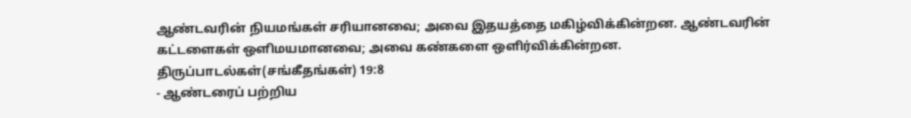ஆண்டவரின் நியமங்கள் சரியானவை; அவை இதயத்தை மகிழ்விக்கின்றன. ஆண்டவரின் கட்டளைகள் ஒளிமயமானவை; அவை கண்களை ஒளிர்விக்கின்றன.
திருப்பாடல்கள்(சங்கீதங்கள்) 19:8
- ஆண்டரைப் பற்றிய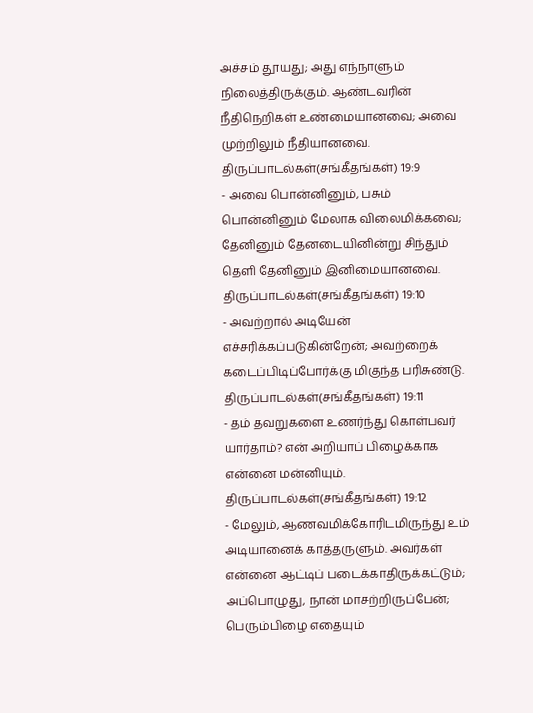அச்சம் தூயது; அது எந்நாளும் நிலைத்திருக்கும். ஆண்டவரின் நீதிநெறிகள் உண்மையானவை; அவை முற்றிலும் நீதியானவை.
திருப்பாடல்கள்(சங்கீதங்கள்) 19:9
- அவை பொன்னினும், பசும் பொன்னினும் மேலாக விலைமிக்கவை; தேனினும் தேனடையினின்று சிந்தும் தெளி தேனினும் இனிமையானவை.
திருப்பாடல்கள்(சங்கீதங்கள்) 19:10
- அவற்றால் அடியேன் எச்சரிக்கப்படுகின்றேன்; அவற்றைக் கடைப்பிடிப்போர்க்கு மிகுந்த பரிசுண்டு.
திருப்பாடல்கள்(சங்கீதங்கள்) 19:11
- தம் தவறுகளை உணர்ந்து கொள்பவர் யார்தாம்? என் அறியாப் பிழைக்காக என்னை மன்னியும்.
திருப்பாடல்கள்(சங்கீதங்கள்) 19:12
- மேலும், ஆணவமிக்கோரிடமிருந்து உம் அடியானைக் காத்தருளும். அவர்கள் என்னை ஆட்டிப் படைக்காதிருக்கட்டும்; அப்பொழுது, நான் மாசற்றிருப்பேன்; பெரும்பிழை எதையும்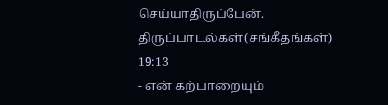செய்யாதிருப்பேன்.
திருப்பாடல்கள்(சங்கீதங்கள்) 19:13
- என் கற்பாறையும்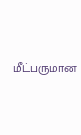மீட்பருமான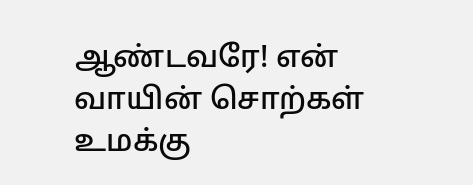ஆண்டவரே! என் வாயின் சொற்கள் உமக்கு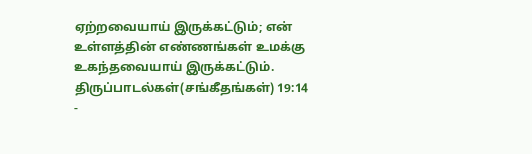ஏற்றவையாய் இருக்கட்டும்; என் உள்ளத்தின் எண்ணங்கள் உமக்கு உகந்தவையாய் இருக்கட்டும்.
திருப்பாடல்கள்(சங்கீதங்கள்) 19:14
-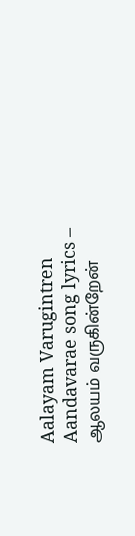Aalayam Varugintren Aandavarae song lyrics – ஆலயம் வருகின்றேன்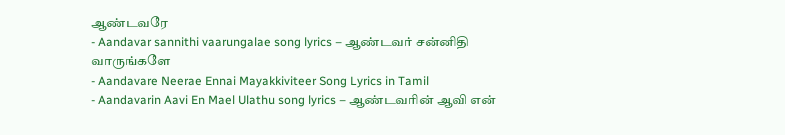ஆண்டவரே
- Aandavar sannithi vaarungalae song lyrics – ஆண்டவர் சன்னிதி வாருங்களே
- Aandavare Neerae Ennai Mayakkiviteer Song Lyrics in Tamil
- Aandavarin Aavi En Mael Ulathu song lyrics – ஆண்டவரின் ஆவி என்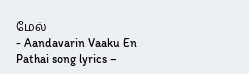மேல்
- Aandavarin Vaaku En Pathai song lyrics –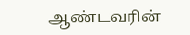ஆண்டவரின்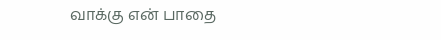வாக்கு என் பாதை